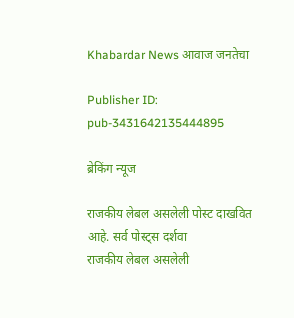Khabardar News आवाज जनतेचा

Publisher ID: pub-3431642135444895

ब्रेकिंग न्यूज

राजकीय लेबल असलेली पोस्ट दाखवित आहे. सर्व पोस्ट्‍स दर्शवा
राजकीय लेबल असलेली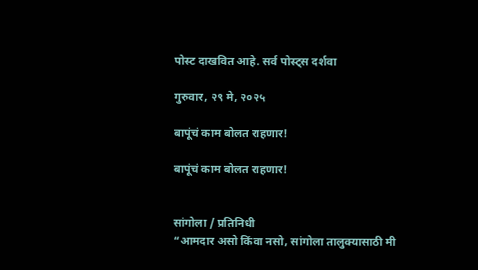पोस्ट दाखवित आहे. सर्व पोस्ट्‍स दर्शवा

गुरुवार, २९ मे, २०२५

बापूंचं काम बोलत राहणार!

बापूंचं काम बोलत राहणार!


सांगोला / प्रतिनिधी
“आमदार असो किंवा नसो, सांगोला तालुक्यासाठी मी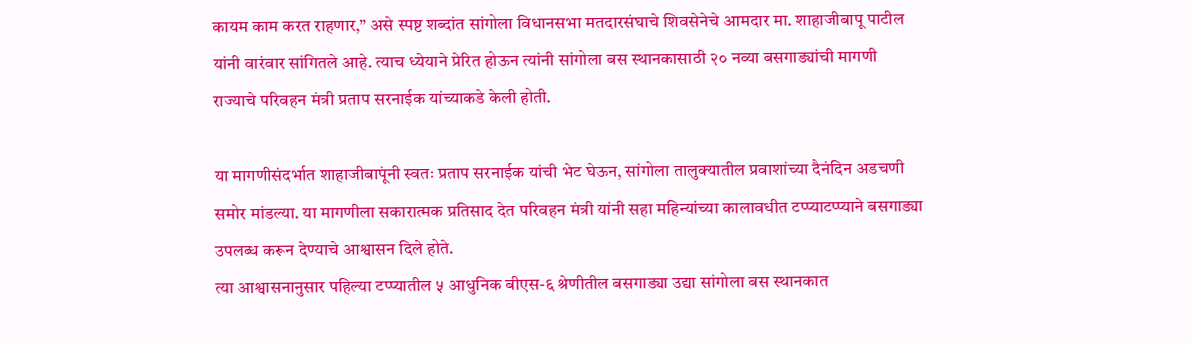कायम काम करत राहणार,” असे स्पष्ट शब्दांत सांगोला विधानसभा मतदारसंघाचे शिवसेनेचे आमदार मा. शाहाजीबापू पाटील यांनी वारंवार सांगितले आहे. त्याच ध्येयाने प्रेरित होऊन त्यांनी सांगोला बस स्थानकासाठी २० नव्या बसगाड्यांची मागणी राज्याचे परिवहन मंत्री प्रताप सरनाईक यांच्याकडे केली होती.

या मागणीसंदर्भात शाहाजीबापूंनी स्वतः प्रताप सरनाईक यांची भेट घेऊन, सांगोला तालुक्यातील प्रवाशांच्या दैनंदिन अडचणी समोर मांडल्या. या मागणीला सकारात्मक प्रतिसाद देत परिवहन मंत्री यांनी सहा महिन्यांच्या कालावधीत टप्प्याटप्प्याने बसगाड्या उपलब्ध करून देण्याचे आश्वासन दिले होते.
त्या आश्वासनानुसार पहिल्या टप्प्यातील ५ आधुनिक बीएस-६ श्रेणीतील बसगाड्या उद्या सांगोला बस स्थानकात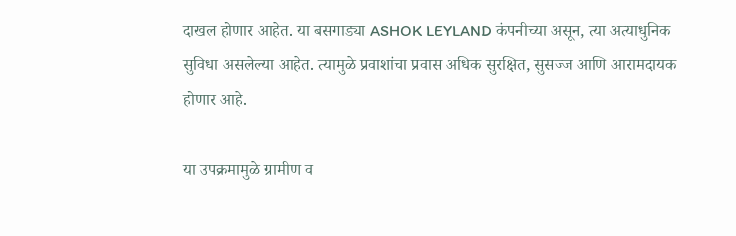दाखल होणार आहेत. या बसगाड्या ASHOK LEYLAND कंपनीच्या असून, त्या अत्याधुनिक सुविधा असलेल्या आहेत. त्यामुळे प्रवाशांचा प्रवास अधिक सुरक्षित, सुसज्ज आणि आरामदायक होणार आहे.

या उपक्रमामुळे ग्रामीण व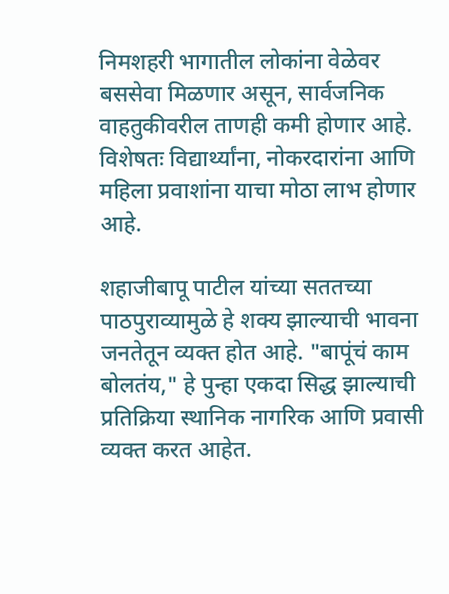निमशहरी भागातील लोकांना वेळेवर बससेवा मिळणार असून, सार्वजनिक वाहतुकीवरील ताणही कमी होणार आहे. विशेषतः विद्यार्थ्यांना, नोकरदारांना आणि महिला प्रवाशांना याचा मोठा लाभ होणार आहे.

शहाजीबापू पाटील यांच्या सततच्या पाठपुराव्यामुळे हे शक्य झाल्याची भावना जनतेतून व्यक्त होत आहे. "बापूंचं काम बोलतंय," हे पुन्हा एकदा सिद्ध झाल्याची प्रतिक्रिया स्थानिक नागरिक आणि प्रवासी व्यक्त करत आहेत.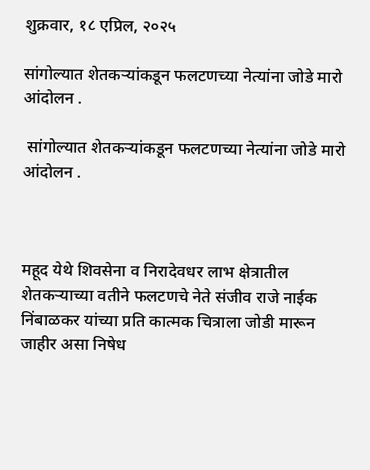शुक्रवार, १८ एप्रिल, २०२५

सांगोल्यात शेतकऱ्यांकडून फलटणच्या नेत्यांना जोडे मारो आंदोलन .

 सांगोल्यात शेतकऱ्यांकडून फलटणच्या नेत्यांना जोडे मारो आंदोलन .



महूद येथे शिवसेना व निरादेवधर लाभ क्षेत्रातील शेतकऱ्याच्या वतीने फलटणचे नेते संजीव राजे नाईक निंबाळकर यांच्या प्रति कात्मक चित्राला जोडी मारून जाहीर असा निषेध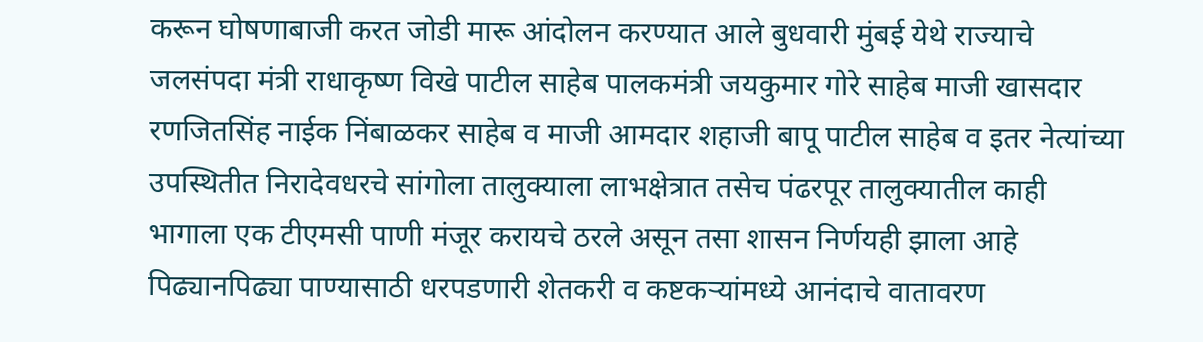करून घोषणाबाजी करत जोडी मारू आंदोलन करण्यात आले बुधवारी मुंबई येथे राज्याचे जलसंपदा मंत्री राधाकृष्ण विखे पाटील साहेब पालकमंत्री जयकुमार गोरे साहेब माजी खासदार रणजितसिंह नाईक निंबाळकर साहेब व माजी आमदार शहाजी बापू पाटील साहेब व इतर नेत्यांच्या उपस्थितीत निरादेवधरचे सांगोला तालुक्याला लाभक्षेत्रात तसेच पंढरपूर तालुक्यातील काही भागाला एक टीएमसी पाणी मंजूर करायचे ठरले असून तसा शासन निर्णयही झाला आहे पिढ्यानपिढ्या पाण्यासाठी धरपडणारी शेतकरी व कष्टकऱ्यांमध्ये आनंदाचे वातावरण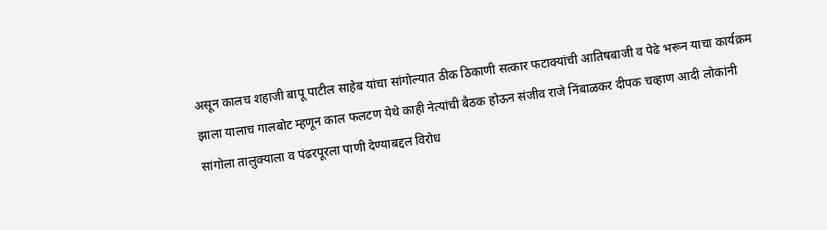असून कालच शहाजी बापू पाटील साहेब यांचा सांगोल्यात ठीक ठिकाणी सत्कार फटाक्यांची आतिषबाजी व पेढे भरून याचा कार्यक्रम झाला यालाच गालबोट म्हणून काल फलटण येथे काही नेत्यांची बैठक होऊन संजीव राजे निंबाळकर दीपक चव्हाण आदी लोकांनी सांगोला तालुक्याला व पंढरपूरला पाणी देण्याबद्दल विरोध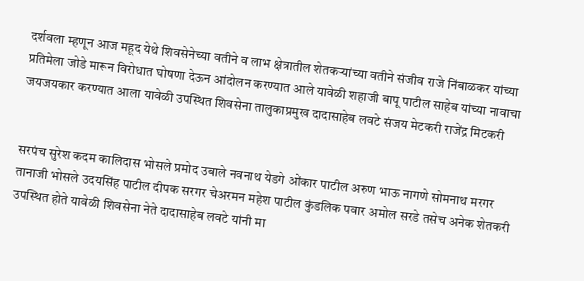दर्शवला म्हणून आज महूद येथे शिवसेनेच्या वतीने व लाभ क्षेत्रातील शेतकऱ्यांच्या वतीने संजीव राजे निंबाळकर यांच्या प्रतिमेला जोडे मारून विरोधात घोषणा देऊन आंदोलन करण्यात आले यावेळी शहाजी बापू पाटील साहेब यांच्या नावाचा जयजयकार करण्यात आला यावेळी उपस्थित शिवसेना तालुकाप्रमुख दादासाहेब लवटे संजय मेटकरी राजेंद्र मिटकरी


सरपंच सुरेश कदम कालिदास भोसले प्रमोद उबाले नवनाथ येडगे ओंकार पाटील अरुण भाऊ नागणे सोमनाथ मरगर तानाजी भोसले उदयसिंह पाटील दीपक सरगर चेअरमन महेश पाटील कुंडलिक पवार अमोल सरडे तसेच अनेक शेतकरी उपस्थित होते यावेळी शिवसेना नेते दादासाहेब लवटे यांनी मा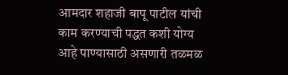आमदार शहाजी बापू पाटील यांची काम करण्याची पद्धत कशी योग्य आहे पाण्यासाठी असणारी तळमळ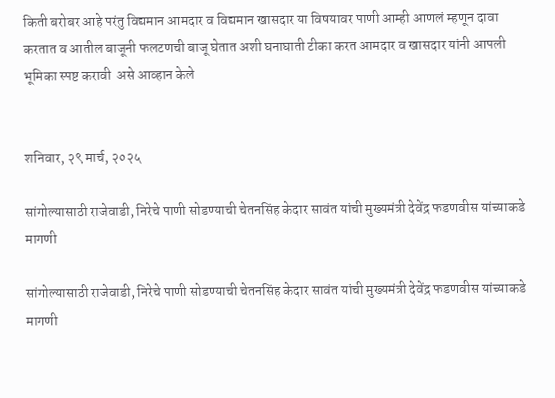किती बरोबर आहे परंतु विद्यमान आमदार व विद्यमान खासदार या विषयावर पाणी आम्ही आणलं म्हणून दावा करतात व आतील बाजूनी फलटणची बाजू घेतात अशी घनाघाती टीका करत आमदार व खासदार यांनी आपली भूमिका स्पष्ट करावी  असे आव्हान केले


शनिवार, २९ मार्च, २०२५

सांगोल्यासाठी राजेवाडी, निरेचे पाणी सोडण्याची चेतनसिंह केदार सावंत यांची मुख्यमंत्री देवेंद्र फडणवीस यांच्याकडे मागणी

सांगोल्यासाठी राजेवाडी, निरेचे पाणी सोडण्याची चेतनसिंह केदार सावंत यांची मुख्यमंत्री देवेंद्र फडणवीस यांच्याकडे मागणी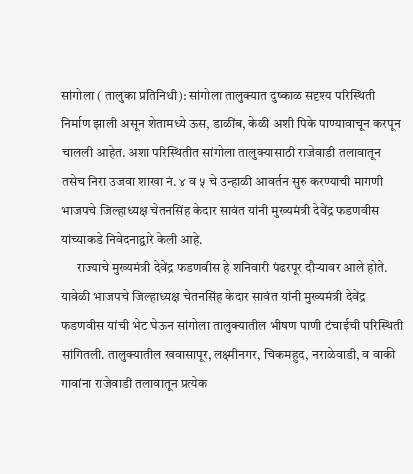सांगोला ( तालुका प्रतिनिधी): सांगोला तालुक्यात दुष्काळ सदृश्य परिस्थिती निर्माण झाली असून शेतामध्ये ऊस, डाळींब, केळी अशी पिके पाण्यावाचून करपून चालली आहेत. अशा परिस्थितीत सांगोला तालुक्यासाठी राजेवाडी तलावातून तसेच निरा उजवा शाखा नं. ४ व ५ चे उन्हाळी आवर्तन सुरु करण्याची मागणी भाजपचे जिल्हाध्यक्ष चेतनसिंह केदार सावंत यांनी मुख्यमंत्री देवेंद्र फडणवीस यांच्याकडे निवेदनाद्वारे केली आहे.
      राज्याचे मुख्यमंत्री देवेंद्र फडणवीस हे शनिवारी पंढरपूर दौऱ्यावर आले होते. यावेळी भाजपचे जिल्हाध्यक्ष चेतनसिंह केदार सावंत यांनी मुख्यमंत्री देवेंद्र फडणवीस यांची भेट घेऊन सांगोला तालुक्यातील भीषण पाणी टंचाईची परिस्थिती सांगितली. तालुक्यातील खवासापूर, लक्ष्मीनगर, चिकमहुद, नराळेवाडी, व वाकी गावांना राजेवाडी तलावातून प्रत्येक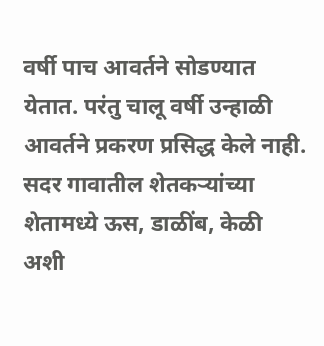वर्षी पाच आवर्तने सोडण्यात येतात. परंतु चालू वर्षी उन्हाळी आवर्तने प्रकरण प्रसिद्ध केले नाही. सदर गावातील शेतकऱ्यांच्या शेतामध्ये ऊस, डाळींब, केळी अशी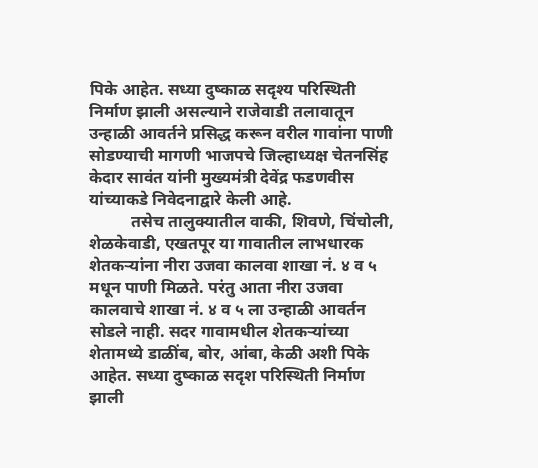पिके आहेत. सध्या दुष्काळ सदृश्य परिस्थिती निर्माण झाली असल्याने राजेवाडी तलावातून उन्हाळी आवर्तने प्रसिद्ध करून वरील गावांना पाणी सोडण्याची मागणी भाजपचे जिल्हाध्यक्ष चेतनसिंह केदार सावंत यांनी मुख्यमंत्री देवेंद्र फडणवीस यांच्याकडे निवेदनाद्वारे केली आहे.
          तसेच तालुक्यातील वाकी, शिवणे, चिंचोली, शेळकेवाडी, एखतपूर या गावातील लाभधारक शेतकऱ्यांना नीरा उजवा कालवा शाखा नं. ४ व ५ मधून पाणी मिळते. परंतु आता नीरा उजवा कालवाचे शाखा नं. ४ व ५ ला उन्हाळी आवर्तन सोडले नाही. सदर गावामधील शेतकऱ्यांच्या शेतामध्ये डाळींब, बोर, आंबा, केळी अशी पिके आहेत. सध्या दुष्काळ सदृश परिस्थिती निर्माण झाली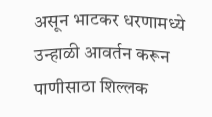असून भाटकर धरणामध्ये उन्हाळी आवर्तन करून पाणीसाठा शिल्लक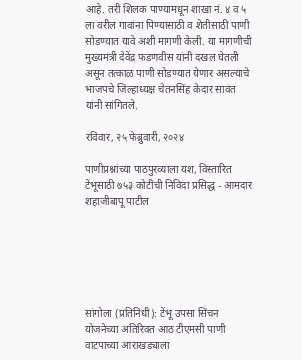आहे. तरी शिलक पाण्यामधून शाखा नं. ४ व ५ ला वरील गावांना पिण्यासाठी व शेतीसाठी पाणी सोडण्यात यावे अशी मागणी केली. या मागणीची मुख्यमंत्री देवेंद्र फडणवीस यांनी दखल घेतली असून तत्काळ पाणी सोडण्यात येणार असल्याचे भाजपचे जिल्हाध्यक्ष चेतनसिंह केदार सावंत यांनी सांगितले.

रविवार, २५ फेब्रुवारी, २०२४

पाणीप्रश्नांच्या पाठपुरव्याला यश, विस्तारित टेंभूसाठी ७५३ कोटींची निविदा प्रसिद्ध - आमदार शहाजीबापू पाटील






सांगोला (प्रतिनिधी): टेंभू उपसा सिंचन योजनेच्या अतिरिक्त आठ टीएमसी पाणी वाटपाच्या आराखड्याला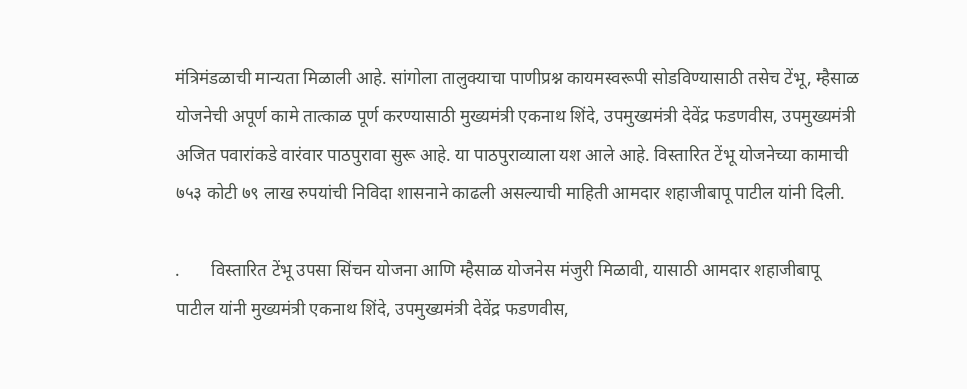मंत्रिमंडळाची मान्यता मिळाली आहे. सांगोला तालुक्याचा पाणीप्रश्न कायमस्वरूपी सोडविण्यासाठी तसेच टेंभू, म्हैसाळ योजनेची अपूर्ण कामे तात्काळ पूर्ण करण्यासाठी मुख्यमंत्री एकनाथ शिंदे, उपमुख्यमंत्री देवेंद्र फडणवीस, उपमुख्यमंत्री अजित पवारांकडे वारंवार पाठपुरावा सुरू आहे. या पाठपुराव्याला यश आले आहे. विस्तारित टेंभू योजनेच्या कामाची ७५३ कोटी ७९ लाख रुपयांची निविदा शासनाने काढली असल्याची माहिती आमदार शहाजीबापू पाटील यांनी दिली.

.       विस्तारित टेंभू उपसा सिंचन योजना आणि म्हैसाळ योजनेस मंजुरी मिळावी, यासाठी आमदार शहाजीबापू पाटील यांनी मुख्यमंत्री एकनाथ शिंदे, उपमुख्यमंत्री देवेंद्र फडणवीस,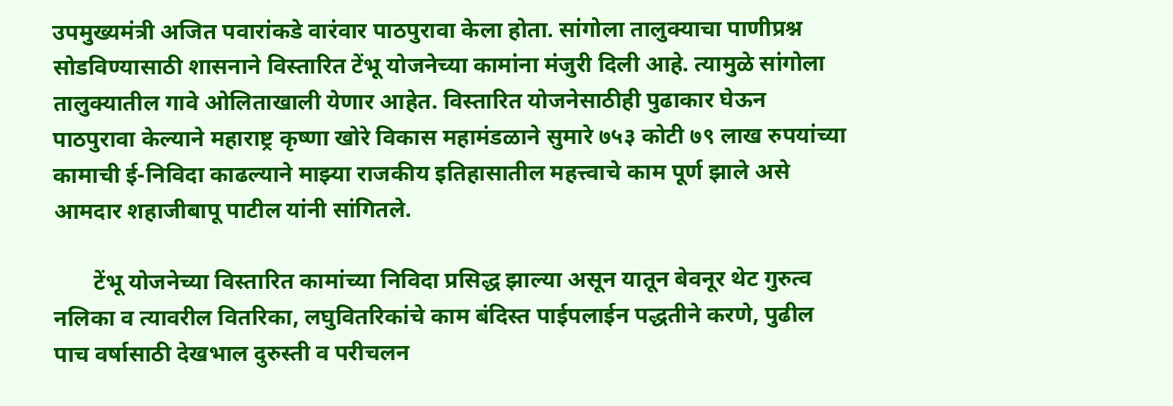उपमुख्यमंत्री अजित पवारांकडे वारंवार पाठपुरावा केला होता. सांगोला तालुक्याचा पाणीप्रश्न सोडविण्यासाठी शासनाने विस्तारित टेंभू योजनेच्या कामांना मंजुरी दिली आहे. त्यामुळे सांगोला तालुक्यातील गावे ओलिताखाली येणार आहेत. विस्तारित योजनेसाठीही पुढाकार घेऊन पाठपुरावा केल्याने महाराष्ट्र कृष्णा खोरे विकास महामंडळाने सुमारे ७५३ कोटी ७९ लाख रुपयांच्या कामाची ई-निविदा काढल्याने माझ्या राजकीय इतिहासातील महत्त्वाचे काम पूर्ण झाले असे आमदार शहाजीबापू पाटील यांनी सांगितले.

       टेंभू योजनेच्या विस्तारित कामांच्या निविदा प्रसिद्ध झाल्या असून यातून बेवनूर थेट गुरुत्व नलिका व त्यावरील वितरिका, लघुवितरिकांचे काम बंदिस्त पाईपलाईन पद्धतीने करणे, पुढील पाच वर्षासाठी देखभाल दुरुस्ती व परीचलन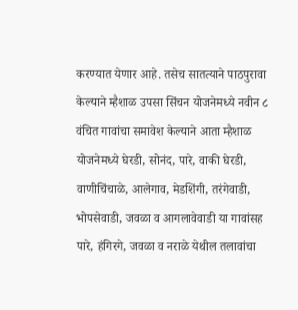करण्यात येणार आहे. तसेच सातत्याने पाठपुरावा केल्याने म्हैशाळ उपसा सिंचन योजनेमध्ये नवीन ८ वंचित गावांचा समावेश केल्याने आता म्हैशाळ योजनेमध्ये घेरडी, सोनंद, पारे, वाकी घेरडी, वाणीचिंचाळे, आलेगाव, मेडशिंगी, तरंगेवाडी, भोपसेवाडी, जवळा व आगलावेवाडी या गावांसह पारे, हंगिरगे, जवळा व नराळे येथील तलावांचा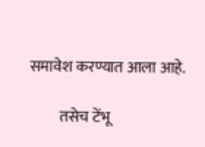समावेश करण्यात आला आहे.

          तसेच टेंभू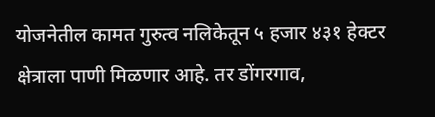योजनेतील कामत गुरुत्व नलिकेतून ५ हजार ४३१ हेक्टर क्षेत्राला पाणी मिळणार आहे. तर डोंगरगाव,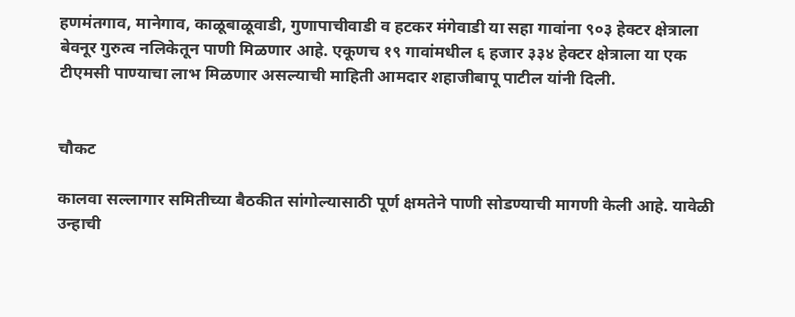हणमंतगाव, मानेगाव, काळूबाळूवाडी, गुणापाचीवाडी व हटकर मंगेवाडी या सहा गावांना ९०३ हेक्टर क्षेत्राला बेवनूर गुरुत्व नलिकेतून पाणी मिळणार आहे. एकूणच १९ गावांमधील ६ हजार ३३४ हेक्टर क्षेत्राला या एक टीएमसी पाण्याचा लाभ मिळणार असल्याची माहिती आमदार शहाजीबापू पाटील यांनी दिली.


चौकट

कालवा सल्लागार समितीच्या बैठकीत सांगोल्यासाठी पूर्ण क्षमतेने पाणी सोडण्याची मागणी केली आहे. यावेळी उन्हाची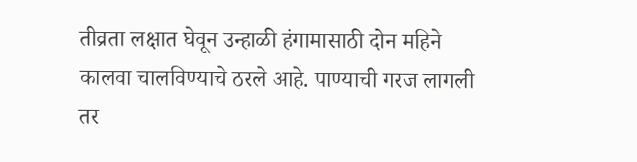तीव्रता लक्षात घेवून उन्हाळी हंगामासाठी दोन महिने कालवा चालविण्याचे ठरले आहे. पाण्याची गरज लागली तर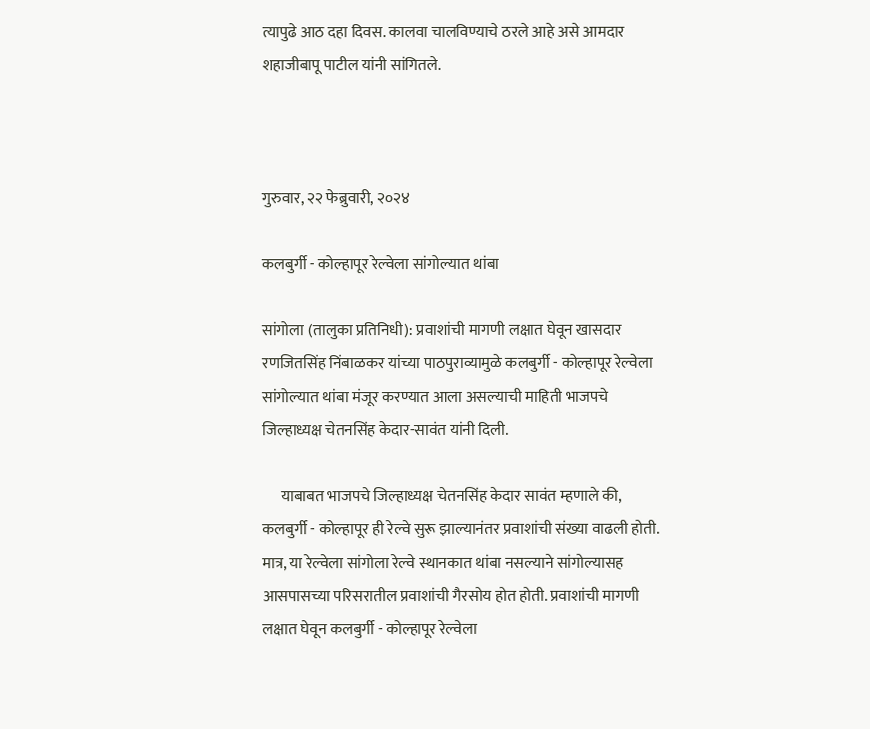त्यापुढे आठ दहा दिवस. कालवा चालविण्याचे ठरले आहे असे आमदार शहाजीबापू पाटील यांनी सांगितले.



गुरुवार, २२ फेब्रुवारी, २०२४

कलबुर्गी - कोल्हापूर रेल्वेला सांगोल्यात थांबा

सांगोला (तालुका प्रतिनिधी): प्रवाशांची मागणी लक्षात घेवून खासदार रणजितसिंह निंबाळकर यांच्या पाठपुराव्यामुळे कलबुर्गी - कोल्हापूर रेल्वेला सांगोल्यात थांबा मंजूर करण्यात आला असल्याची माहिती भाजपचे जिल्हाध्यक्ष चेतनसिंह केदार-सावंत यांनी दिली.

      याबाबत भाजपचे जिल्हाध्यक्ष चेतनसिंह केदार सावंत म्हणाले की, कलबुर्गी - कोल्हापूर ही रेल्वे सुरू झाल्यानंतर प्रवाशांची संख्या वाढली होती. मात्र, या रेल्वेला सांगोला रेल्वे स्थानकात थांबा नसल्याने सांगोल्यासह आसपासच्या परिसरातील प्रवाशांची गैरसोय होत होती. प्रवाशांची मागणी लक्षात घेवून कलबुर्गी - कोल्हापूर रेल्वेला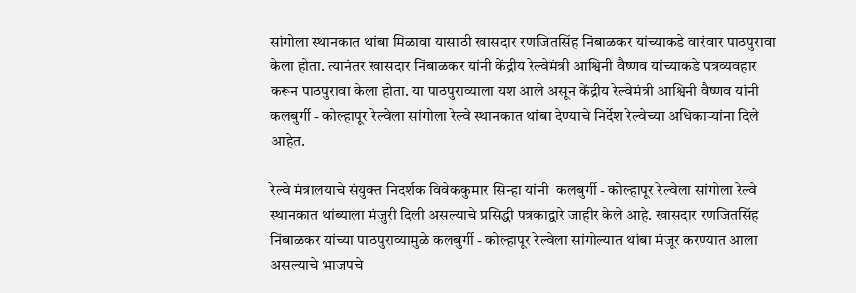सांगोला स्थानकात थांबा मिळावा यासाठी खासदार रणजितसिंह निंबाळकर यांच्याकडे वारंवार पाठपुरावा केला होता. त्यानंतर खासदार निंबाळकर यांनी केंद्रीय रेल्वेमंत्री आश्विनी वैष्णव यांच्याकडे पत्रव्यवहार करून पाठपुरावा केला होता. या पाठपुराव्याला यश आले असून केंद्रीय रेल्वेमंत्री आश्विनी वैष्णव यांनी कलबुर्गी - कोल्हापूर रेल्वेला सांगोला रेल्वे स्थानकात थांबा देण्याचे निर्देश रेल्वेच्या अधिकाऱ्यांना दिले आहेत.

रेल्वे मंत्रालयाचे संयुक्त निदर्शक विवेककुमार सिन्हा यांनी  कलबुर्गी - कोल्हापूर रेल्वेला सांगोला रेल्वे स्थानकात थांब्याला मंजुरी दिली असल्याचे प्रसिद्धी पत्रकाद्वारे जाहीर केले आहे. खासदार रणजितसिंह निंबाळकर यांच्या पाठपुराव्यामुळे कलबुर्गी - कोल्हापूर रेल्वेला सांगोल्यात थांबा मंजूर करण्यात आला असल्याचे भाजपचे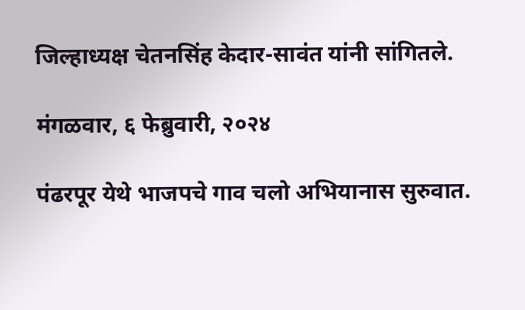जिल्हाध्यक्ष चेतनसिंह केदार-सावंत यांनी सांगितले.

मंगळवार, ६ फेब्रुवारी, २०२४

पंढरपूर येथे भाजपचे गाव चलो अभियानास सुरुवात.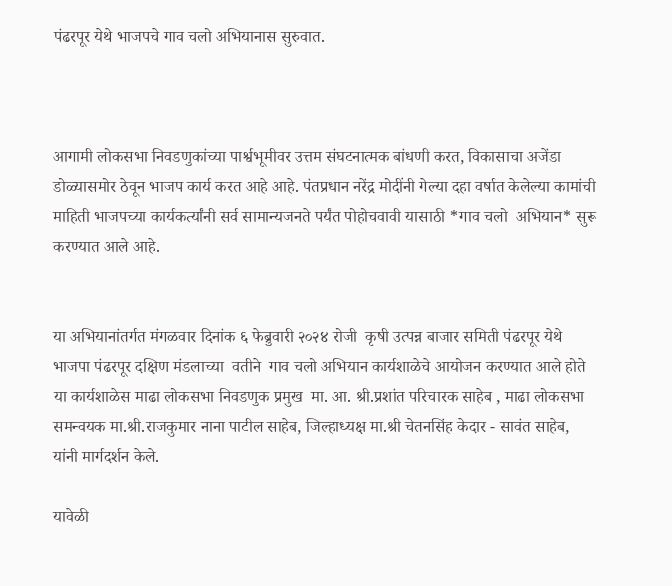पंढरपूर येथे भाजपचे गाव चलो अभियानास सुरुवात.



आगामी लोकसभा निवडणुकांच्या पार्श्वभूमीवर उत्तम संघटनात्मक बांधणी करत, विकासाचा अजेंडा डोळ्यासमोर ठेवून भाजप कार्य करत आहे आहे. पंतप्रधान नरेंद्र मोदींनी गेल्या दहा वर्षात केलेल्या कामांची माहिती भाजपच्या कार्यकर्त्यांनी सर्व सामान्यजनते पर्यंत पोहोचवावी यासाठी *गाव चलो  अभियान* सुरू करण्यात आले आहे.


या अभियानांतर्गत मंगळवार दिनांक ६ फेब्रुवारी २०२४ रोजी  कृषी उत्पन्न बाजार समिती पंढरपूर येथे  भाजपा पंढरपूर दक्षिण मंडलाच्या  वतीने  गाव चलो अभियान कार्यशाळेचे आयोजन करण्यात आले होते  या कार्यशाळेस माढा लोकसभा निवडणुक प्रमुख  मा. आ. श्री.प्रशांत परिचारक साहेब , माढा लोकसभा समन्वयक मा.श्री.राजकुमार नाना पाटील साहेब, जिल्हाध्यक्ष मा.श्री चेतनसिंह केदार - सावंत साहेब, यांनी मार्गदर्शन केले.

यावेळी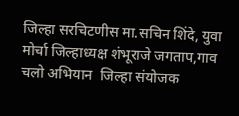जिल्हा सरचिटणीस मा.सचिन शिंदे, युवा मोर्चा जिल्हाध्यक्ष शंभूराजे जगताप,गाव चलो अभियान  जिल्हा संयोजक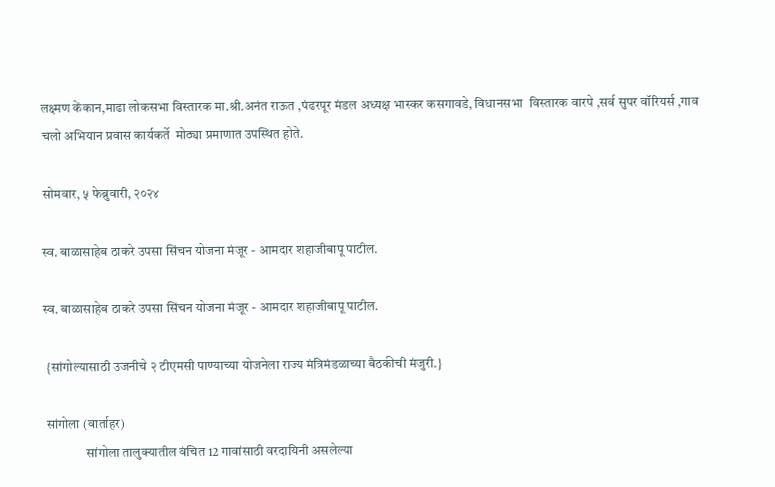लक्ष्मण केंकान,माढा लोकसभा विस्तारक मा.श्री.अनंत राऊत ,पंढरपूर मंडल अध्यक्ष भास्कर कसगावडे, विधानसभा  विस्तारक वारपे ,सर्व सुपर वॉरियर्स ,गाव चलो अभियान प्रवास कार्यकर्ते  मोठ्या प्रमाणात उपस्थित होते.

सोमवार, ५ फेब्रुवारी, २०२४

स्व. बाळासाहेब ठाकरे उपसा सिंचन योजना मंजूर - आमदार शहाजीबापू पाटील.

स्व. बाळासाहेब ठाकरे उपसा सिंचन योजना मंजूर - आमदार शहाजीबापू पाटील.

 {सांगोल्यासाठी उजनीचे २ टीएमसी पाण्याच्या योजनेला राज्य मंत्रिमंडळाच्या बैठकीची मंजुरी.}

 सांगोला (वार्ताहर)
                सांगोला तालुक्यातील वंचित 12 गावांसाठी वरदायिनी असलेल्या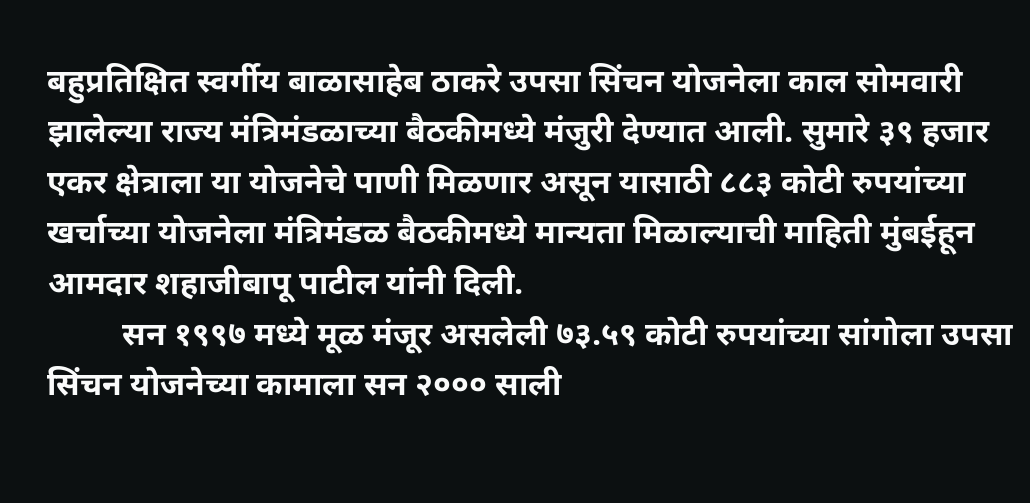बहुप्रतिक्षित स्वर्गीय बाळासाहेब ठाकरे उपसा सिंचन योजनेला काल सोमवारी झालेल्या राज्य मंत्रिमंडळाच्या बैठकीमध्ये मंजुरी देण्यात आली. सुमारे ३९ हजार एकर क्षेत्राला या योजनेचे पाणी मिळणार असून यासाठी ८८३ कोटी रुपयांच्या खर्चाच्या योजनेला मंत्रिमंडळ बैठकीमध्ये मान्यता मिळाल्याची माहिती मुंबईहून आमदार शहाजीबापू पाटील यांनी दिली.
         सन १९९७ मध्ये मूळ मंजूर असलेली ७३.५९ कोटी रुपयांच्या सांगोला उपसा सिंचन योजनेच्या कामाला सन २००० साली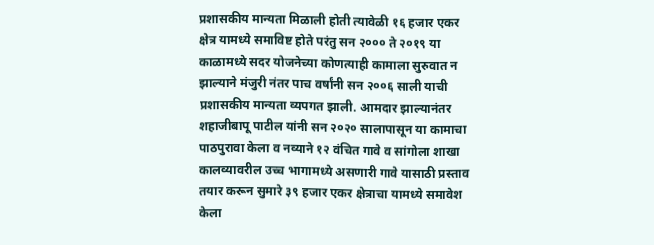प्रशासकीय मान्यता मिळाली होती त्यावेळी १६ हजार एकर क्षेत्र यामध्ये समाविष्ट होते परंतु सन २००० ते २०१९ या काळामध्ये सदर योजनेच्या कोणत्याही कामाला सुरुवात न झाल्याने मंजुरी नंतर पाच वर्षांनी सन २००६ साली याची प्रशासकीय मान्यता व्यपगत झाली. आमदार झाल्यानंतर शहाजीबापू पाटील यांनी सन २०२० सालापासून या कामाचा पाठपुरावा केला व नव्याने १२ वंचित गावे व सांगोला शाखा कालव्यावरील उच्च भागामध्ये असणारी गावे यासाठी प्रस्ताव तयार करून सुमारे ३९ हजार एकर क्षेत्राचा यामध्ये समावेश केला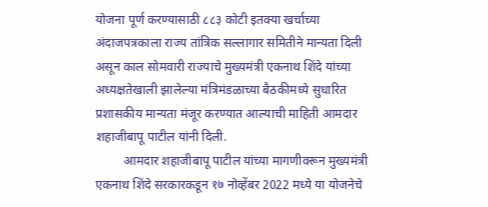योजना पूर्ण करण्यासाठी ८८३ कोटी इतक्या खर्चाच्या अंदाजपत्रकाला राज्य तांत्रिक सल्लागार समितीने मान्यता दिली असून काल सोमवारी राज्याचे मुख्यमंत्री एकनाथ शिंदे यांच्या अध्यक्षतेखाली झालेल्या मंत्रिमंडळाच्या बैठकीमध्ये सुधारित प्रशासकीय मान्यता मंजूर करण्यात आल्याची माहिती आमदार शहाजीबापू पाटील यांनी दिली.
         आमदार शहाजीबापू पाटील यांच्या मागणीवरून मुख्यमंत्री एकनाथ शिंदे सरकारकडून १७ नोव्हेंबर 2022 मध्ये या योजनेचे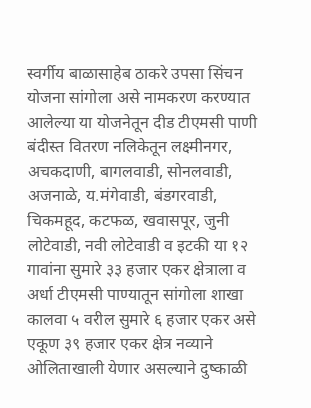स्वर्गीय बाळासाहेब ठाकरे उपसा सिंचन योजना सांगोला असे नामकरण करण्यात आलेल्या या योजनेतून दीड टीएमसी पाणी बंदीस्त वितरण नलिकेतून लक्ष्मीनगर, अचकदाणी, बागलवाडी, सोनलवाडी, अजनाळे, य.मंगेवाडी, बंडगरवाडी, चिकमहूद, कटफळ, खवासपूर, जुनी लोटेवाडी, नवी लोटेवाडी व इटकी या १२ गावांना सुमारे ३३ हजार एकर क्षेत्राला व अर्धा टीएमसी पाण्यातून सांगोला शाखा कालवा ५ वरील सुमारे ६ हजार एकर असे एकूण ३९ हजार एकर क्षेत्र नव्याने ओलिताखाली येणार असल्याने दुष्काळी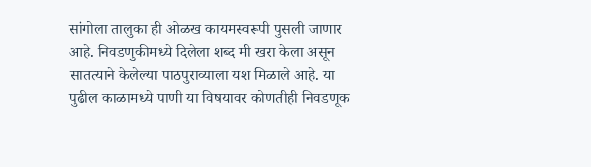सांगोला तालुका ही ओळख कायमस्वरूपी पुसली जाणार आहे. निवडणुकीमध्ये दिलेला शब्द मी खरा केला असून सातत्याने केलेल्या पाठपुराव्याला यश मिळाले आहे. या पुढील काळामध्ये पाणी या विषयावर कोणतीही निवडणूक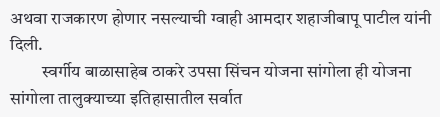अथवा राजकारण होणार नसल्याची ग्वाही आमदार शहाजीबापू पाटील यांनी दिली.
         स्वर्गीय बाळासाहेब ठाकरे उपसा सिंचन योजना सांगोला ही योजना सांगोला तालुक्याच्या इतिहासातील सर्वात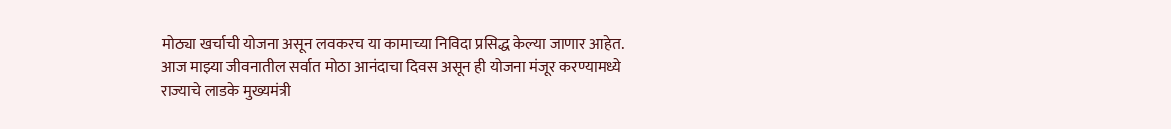मोठ्या खर्चाची योजना असून लवकरच या कामाच्या निविदा प्रसिद्ध केल्या जाणार आहेत. आज माझ्या जीवनातील सर्वात मोठा आनंदाचा दिवस असून ही योजना मंजूर करण्यामध्ये राज्याचे लाडके मुख्यमंत्री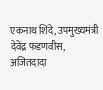एकनाथ शिंदे, उपमुख्यमंत्री देवेंद्र फडणवीस, अजितदादा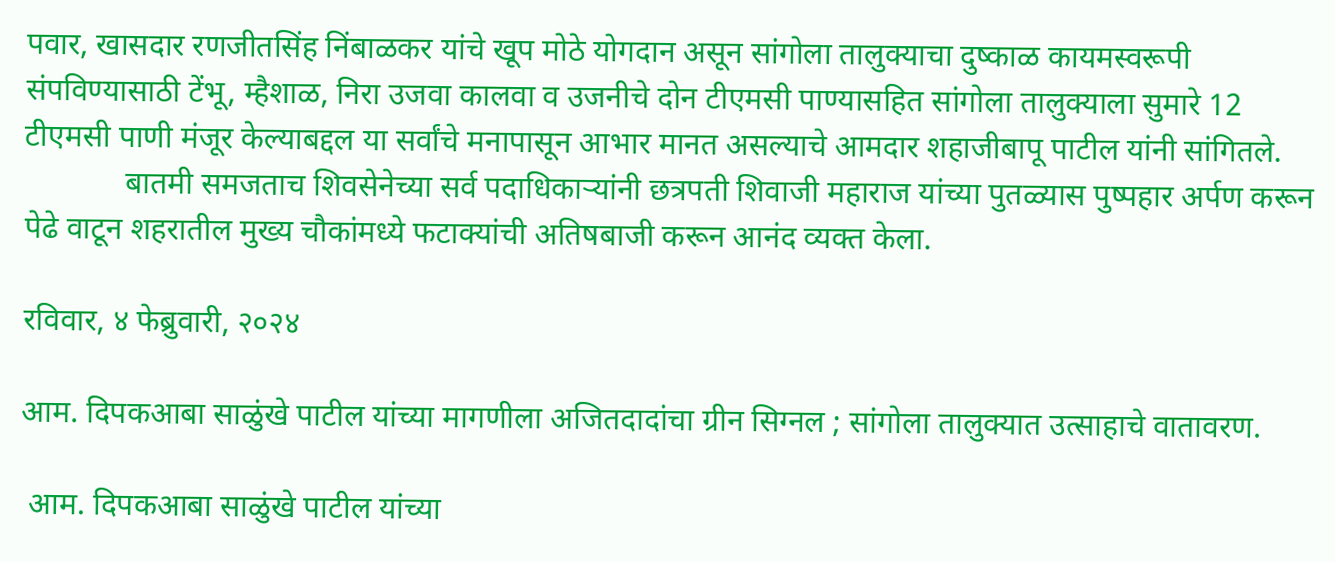पवार, खासदार रणजीतसिंह निंबाळकर यांचे खूप मोठे योगदान असून सांगोला तालुक्याचा दुष्काळ कायमस्वरूपी संपविण्यासाठी टेंभू, म्हैशाळ, निरा उजवा कालवा व उजनीचे दोन टीएमसी पाण्यासहित सांगोला तालुक्याला सुमारे 12 टीएमसी पाणी मंजूर केल्याबद्दल या सर्वांचे मनापासून आभार मानत असल्याचे आमदार शहाजीबापू पाटील यांनी सांगितले.
             बातमी समजताच शिवसेनेच्या सर्व पदाधिकाऱ्यांनी छत्रपती शिवाजी महाराज यांच्या पुतळ्यास पुष्पहार अर्पण करून पेढे वाटून शहरातील मुख्य चौकांमध्ये फटाक्यांची अतिषबाजी करून आनंद व्यक्त केला.

रविवार, ४ फेब्रुवारी, २०२४

आम. दिपकआबा साळुंखे पाटील यांच्या मागणीला अजितदादांचा ग्रीन सिग्नल ; सांगोला तालुक्यात उत्साहाचे वातावरण.

 आम. दिपकआबा साळुंखे पाटील यांच्या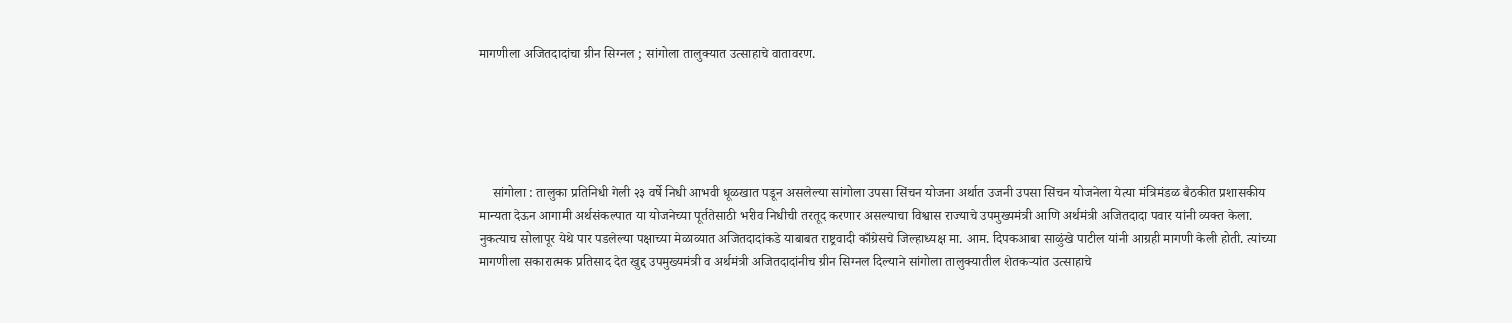मागणीला अजितदादांचा ग्रीन सिग्नल ; सांगोला तालुक्यात उत्साहाचे वातावरण.





    सांगोला : तालुका प्रतिनिधी गेली २३ वर्षे निधी आभवी धूळखात पडून असलेल्या सांगोला उपसा सिंचन योजना अर्थात उजनी उपसा सिंचन योजनेला येत्या मंत्रिमंडळ बैठकीत प्रशासकीय मान्यता देऊन आगामी अर्थसंकल्पात या योजनेच्या पूर्ततेसाठी भरीव निधीची तरतूद करणार असल्याचा विश्वास राज्याचे उपमुख्यमंत्री आणि अर्थमंत्री अजितदादा पवार यांनी व्यक्त केला. नुकत्याच सोलापूर येथे पार पडलेल्या पक्षाच्या मेळाव्यात अजितदादांकडे याबाबत राष्ट्रवादी काँग्रेसचे जिल्हाध्यक्ष मा. आम. दिपकआबा साळुंखे पाटील यांनी आग्रही मागणी केली होती. त्यांच्या मागणीला सकारात्मक प्रतिसाद देत खुद्द उपमुख्यमंत्री व अर्थमंत्री अजितदादांनीच ग्रीन सिग्नल दिल्याने सांगोला तालुक्यातील शेतकऱ्यांत उत्साहाचे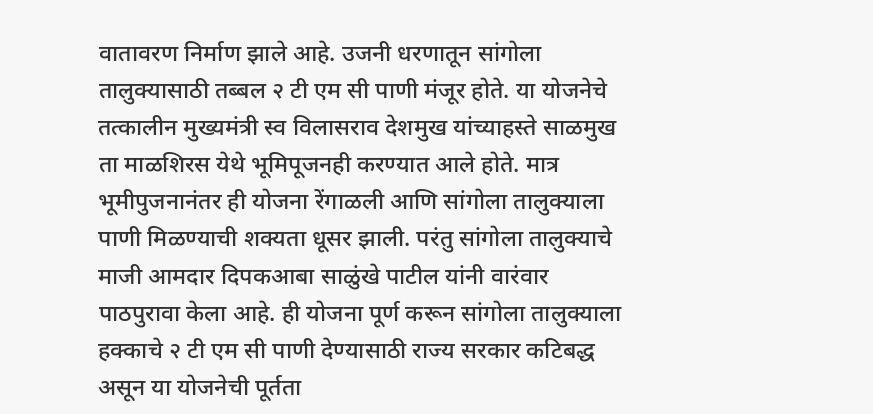वातावरण निर्माण झाले आहे. उजनी धरणातून सांगोला तालुक्यासाठी तब्बल २ टी एम सी पाणी मंजूर होते. या योजनेचे तत्कालीन मुख्यमंत्री स्व विलासराव देशमुख यांच्याहस्ते साळमुख ता माळशिरस येथे भूमिपूजनही करण्यात आले होते. मात्र भूमीपुजनानंतर ही योजना रेंगाळली आणि सांगोला तालुक्याला पाणी मिळण्याची शक्यता धूसर झाली. परंतु सांगोला तालुक्याचे माजी आमदार दिपकआबा साळुंखे पाटील यांनी वारंवार पाठपुरावा केला आहे. ही योजना पूर्ण करून सांगोला तालुक्याला हक्काचे २ टी एम सी पाणी देण्यासाठी राज्य सरकार कटिबद्ध असून या योजनेची पूर्तता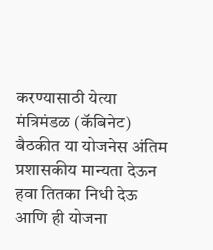करण्यासाठी येत्या मंत्रिमंडळ (कॅबिनेट) बैठकीत या योजनेस अंतिम प्रशासकीय मान्यता देऊन हवा तितका निधी देऊ आणि ही योजना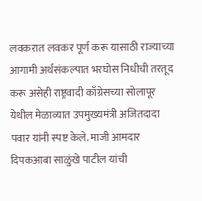लवकरात लवकर पूर्ण करू यासाठी राज्याच्या आगामी अर्थसंकल्पात भरघोस निधीची तरतूद करू असेही राष्ट्रवादी काँग्रेसच्या सोलापूर येथील मेळाव्यात उपमुख्यमंत्री अजितदादा पवार यांनी स्पष्ट केले. माजी आमदार दिपकआबा साळुंखे पाटील यांची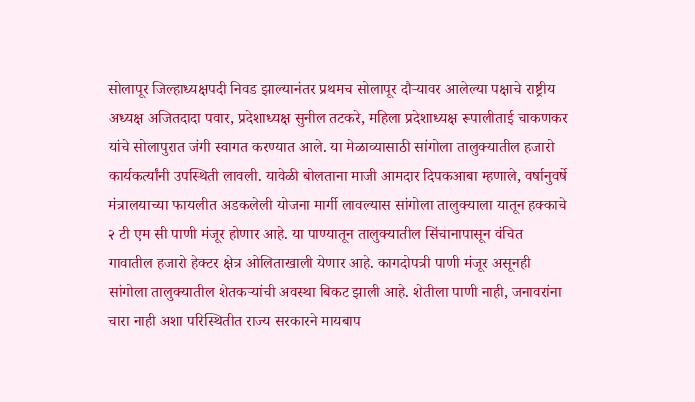सोलापूर जिल्हाध्यक्षपदी निवड झाल्यानंतर प्रथमच सोलापूर दौऱ्यावर आलेल्या पक्षाचे राष्ट्रीय अध्यक्ष अजितदादा पवार, प्रदेशाध्यक्ष सुनील तटकरे, महिला प्रदेशाध्यक्ष रूपालीताई चाकणकर यांचे सोलापुरात जंगी स्वागत करण्यात आले. या मेळाव्यासाठी सांगोला तालुक्यातील हजारो कार्यकर्त्यांनी उपस्थिती लावली. यावेळी बोलताना माजी आमदार दिपकआबा म्हणाले, वर्षानुवर्षे मंत्रालयाच्या फायलीत अडकलेली योजना मार्गी लावल्यास सांगोला तालुक्याला यातून हक्काचे २ टी एम सी पाणी मंजूर होणार आहे. या पाण्यातून तालुक्यातील सिंचानापासून वंचित गावातील हजारो हेक्टर क्षेत्र ओलिताखाली येणार आहे. कागदोपत्री पाणी मंजूर असूनही सांगोला तालुक्यातील शेतकऱ्यांची अवस्था बिकट झाली आहे. शेतीला पाणी नाही, जनावरांना चारा नाही अशा परिस्थितीत राज्य सरकारने मायबाप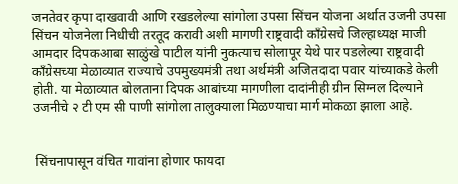जनतेवर कृपा दाखवावी आणि रखडलेल्या सांगोला उपसा सिंचन योजना अर्थात उजनी उपसा सिंचन योजनेला निधीची तरतूद करावी अशी मागणी राष्ट्रवादी काँग्रेसचे जिल्हाध्यक्ष माजी आमदार दिपकआबा साळुंखे पाटील यांनी नुकत्याच सोलापूर येथे पार पडलेल्या राष्ट्रवादी काँग्रेसच्या मेळाव्यात राज्याचे उपमुख्यमंत्री तथा अर्थमंत्री अजितदादा पवार यांच्याकडे केली होती. या मेळाव्यात बोलताना दिपक आबांच्या मागणीला दादांनीही ग्रीन सिग्नल दिल्याने उजनीचे २ टी एम सी पाणी सांगोला तालुक्याला मिळण्याचा मार्ग मोकळा झाला आहे.


 सिंचनापासून वंचित गावांना होणार फायदा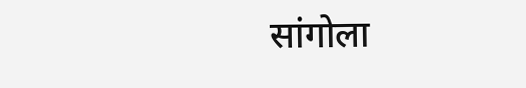सांगोला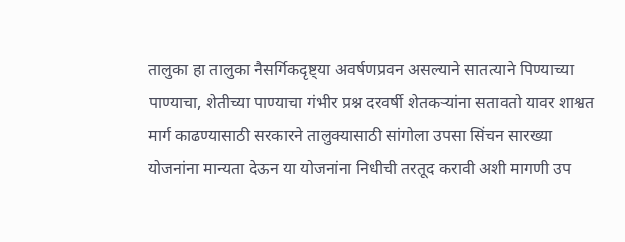तालुका हा तालुका नैसर्गिकदृष्ट्या अवर्षणप्रवन असल्याने सातत्याने पिण्याच्या पाण्याचा, शेतीच्या पाण्याचा गंभीर प्रश्न दरवर्षी शेतकऱ्यांना सतावतो यावर शाश्वत मार्ग काढण्यासाठी सरकारने तालुक्यासाठी सांगोला उपसा सिंचन सारख्या योजनांना मान्यता देऊन या योजनांना निधीची तरतूद करावी अशी मागणी उप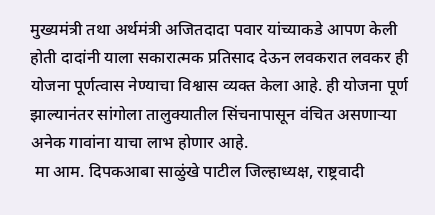मुख्यमंत्री तथा अर्थमंत्री अजितदादा पवार यांच्याकडे आपण केली होती दादांनी याला सकारात्मक प्रतिसाद देऊन लवकरात लवकर ही योजना पूर्णत्वास नेण्याचा विश्वास व्यक्त केला आहे. ही योजना पूर्ण झाल्यानंतर सांगोला तालुक्यातील सिंचनापासून वंचित असणाऱ्या अनेक गावांना याचा लाभ होणार आहे.
 मा आम. दिपकआबा साळुंखे पाटील जिल्हाध्यक्ष, राष्ट्रवादी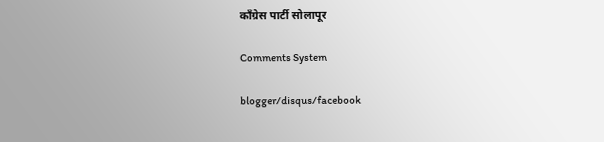काँग्रेस पार्टी सोलापूर

Comments System

blogger/disqus/facebook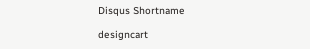Disqus Shortname

designcart